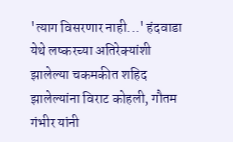'त्याग विसरणार नाही...' हंदवाडा येथे लष्करच्या अतिरेक्यांशी झालेल्या चकमकीत शहिद झालेल्यांना विराट कोहली, गौतम गंभीर यांनी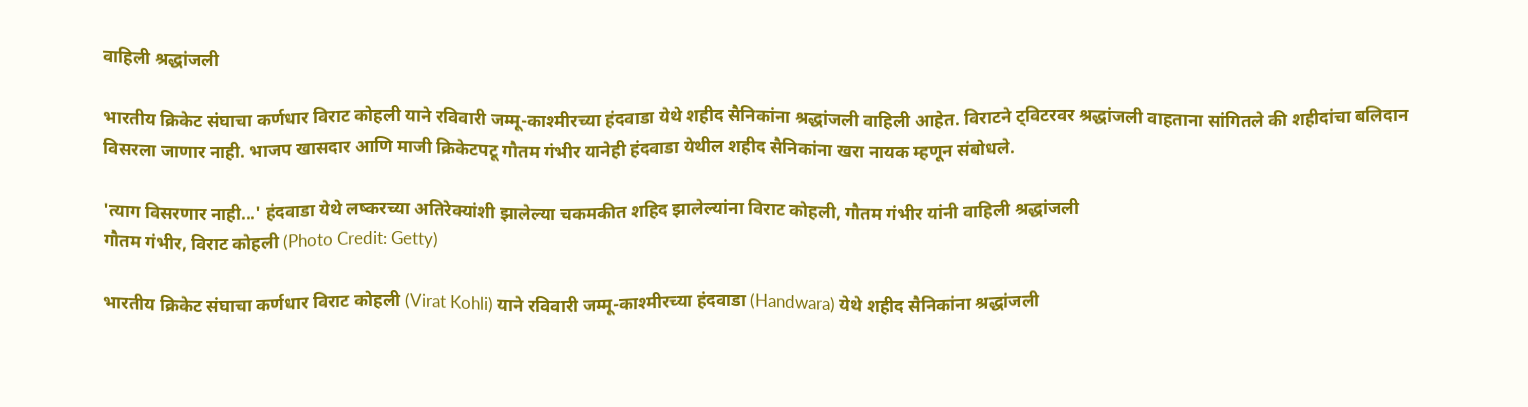वाहिली श्रद्धांजली

भारतीय क्रिकेट संघाचा कर्णधार विराट कोहली याने रविवारी जम्मू-काश्मीरच्या हंदवाडा येथे शहीद सैनिकांना श्रद्धांजली वाहिली आहेत. विराटने ट्विटरवर श्रद्धांजली वाहताना सांगितले की शहीदांचा बलिदान विसरला जाणार नाही. भाजप खासदार आणि माजी क्रिकेटपटू गौतम गंभीर यानेही हंदवाडा येथील शहीद सैनिकांना खरा नायक म्हणून संबोधले.

'त्याग विसरणार नाही...' हंदवाडा येथे लष्करच्या अतिरेक्यांशी झालेल्या चकमकीत शहिद झालेल्यांना विराट कोहली, गौतम गंभीर यांनी वाहिली श्रद्धांजली
गौतम गंभीर, विराट कोहली (Photo Credit: Getty)

भारतीय क्रिकेट संघाचा कर्णधार विराट कोहली (Virat Kohli) याने रविवारी जम्मू-काश्मीरच्या हंदवाडा (Handwara) येथे शहीद सैनिकांना श्रद्धांजली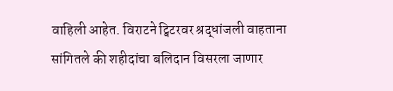वाहिली आहेत. विराटने ट्विटरवर श्रद्धांजली वाहताना सांगितले की शहीदांचा बलिदान विसरला जाणार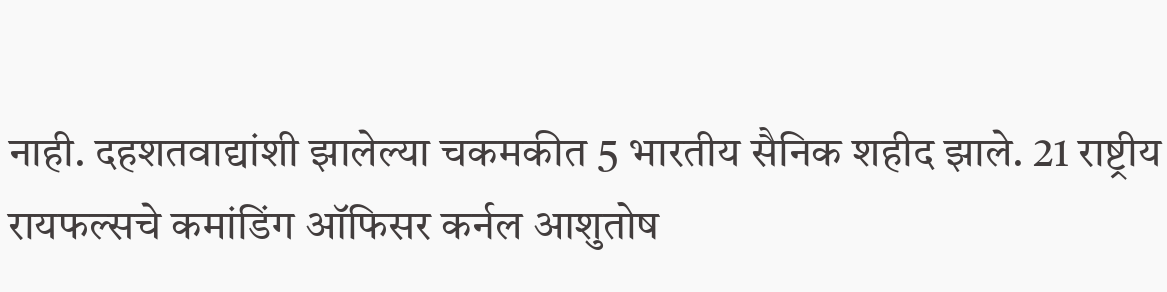नाही. दहशतवाद्यांशी झालेल्या चकमकीत 5 भारतीय सैनिक शहीद झाले. 21 राष्ट्रीय रायफल्सचे कमांडिंग ऑफिसर कर्नल आशुतोष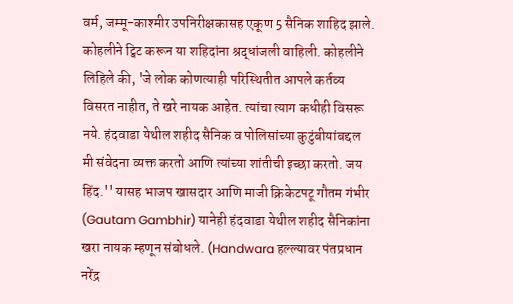वर्म, जम्मू-काश्मीर उपनिरीक्षकासह एकूण 5 सैनिक शाहिद झाले. कोहलीने ट्विट करून या शहिदांना श्रद्धांजली वाहिली. कोहलीने लिहिले की, 'जे लोक कोणत्याही परिस्थितीत आपले कर्तव्य विसरत नाहीत, ते खरे नायक आहेत. त्यांचा त्याग कधीही विसरू नये. हंदवाडा येथील शहीद सैनिक व पोलिसांच्या कुटुंबीयांबद्दल मी संवेदना व्यक्त करतो आणि त्यांच्या शांतीची इच्छा करतो. जय हिंद.'' यासह भाजप खासदार आणि माजी क्रिकेटपटू गौतम गंभीर (Gautam Gambhir) यानेही हंदवाडा येथील शहीद सैनिकांना खरा नायक म्हणून संबोधले. (Handwara हल्ल्यावर पंतप्रधान नरेंद्र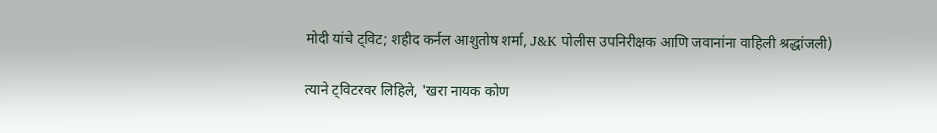मोदी यांचे ट्विट; शहीद कर्नल आशुतोष शर्मा, J&K पोलीस उपनिरीक्षक आणि जवानांना वाहिली श्रद्धांजली)

त्याने ट्विटरवर लिहिले, 'खरा नायक कोण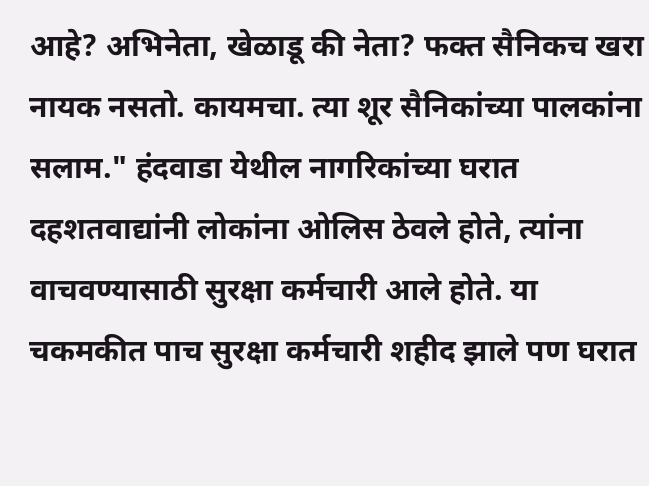आहे? अभिनेता, खेळाडू की नेता? फक्त सैनिकच खरा नायक नसतो. कायमचा. त्या शूर सैनिकांच्या पालकांना सलाम." हंदवाडा येथील नागरिकांच्या घरात दहशतवाद्यांनी लोकांना ओलिस ठेवले होते, त्यांना वाचवण्यासाठी सुरक्षा कर्मचारी आले होते. या चकमकीत पाच सुरक्षा कर्मचारी शहीद झाले पण घरात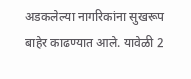अडकलेल्या नागरिकांना सुखरूप बाहेर काढण्यात आले. यावेळी 2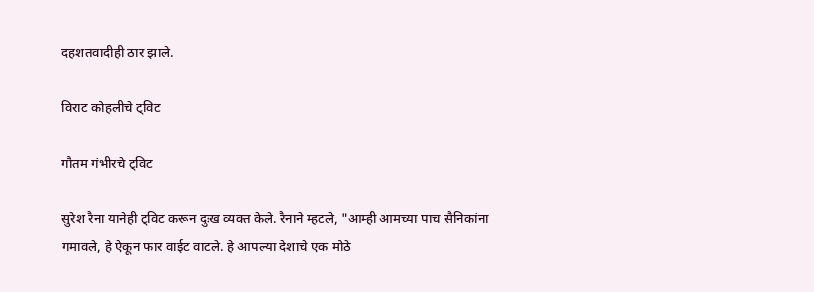दहशतवादीही ठार झाले.

विराट कोहलीचे ट्विट

गौतम गंभीरचे ट्विट

सुरेश रैना यानेही ट्विट करून दुःख व्यक्त केले. रैनाने म्हटले, "आम्ही आमच्या पाच सैनिकांना गमावले, हे ऐकून फार वाईट वाटले. हे आपल्या देशाचे एक मोठे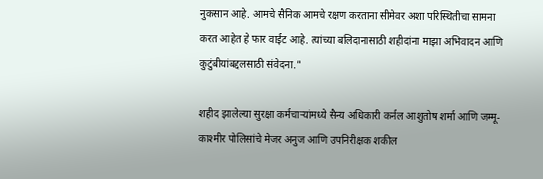नुकसान आहे. आमचे सैनिक आमचे रक्षण करताना सीमेवर अशा परिस्थितीचा सामना करत आहेत हे फार वाईट आहे. त्यांच्या बलिदानासाठी शहीदांना माझा अभिवादन आणि कुटुंबीयांबद्दलसाठी संवेदना."

शहीद झालेल्या सुरक्षा कर्मचार्‍यांमध्ये सैन्य अधिकारी कर्नल आशुतोष शर्मा आणि जम्मू-काश्मीर पोलिसांचे मेजर अनुज आणि उपनिरीक्षक शकील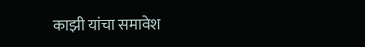काझी यांचा समावेश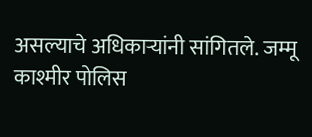असल्याचे अधिकाऱ्यांनी सांगितले. जम्मू काश्मीर पोलिस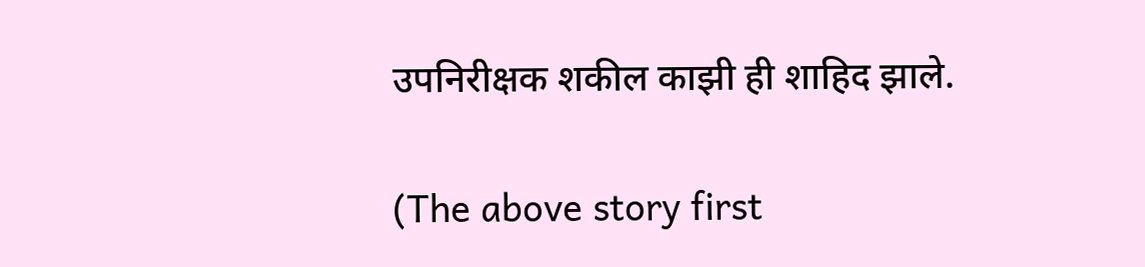उपनिरीक्षक शकील काझी ही शाहिद झाले.

(The above story first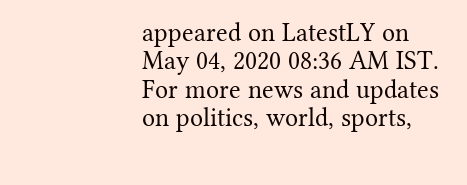appeared on LatestLY on May 04, 2020 08:36 AM IST. For more news and updates on politics, world, sports,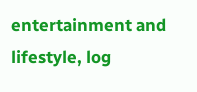entertainment and lifestyle, log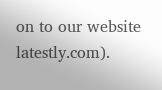on to our website latestly.com).